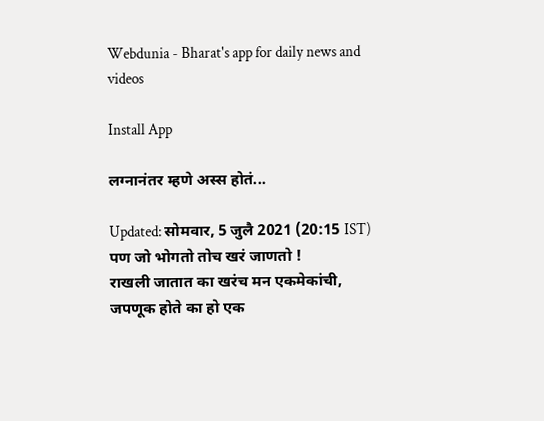Webdunia - Bharat's app for daily news and videos

Install App

लग्नानंतर म्हणे अस्स होतं...

Updated: सोमवार, 5 जुलै 2021 (20:15 IST)
पण जो भोगतो तोच खरं जाणतो !
राखली जातात का खरंच मन एकमेकांची,
जपणूक होते का हो एक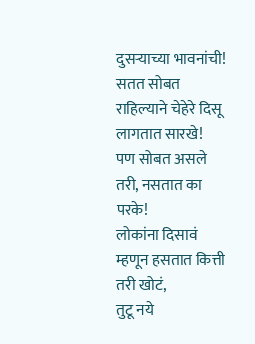दुसऱ्याच्या भावनांची!
सतत सोबत राहिल्याने चेहेरे दिसू लागतात सारखे!
पण सोबत असले तरी, नसतात का परके!
लोकांना दिसावं म्हणून हसतात कित्ती तरी खोटं,
तुटू नये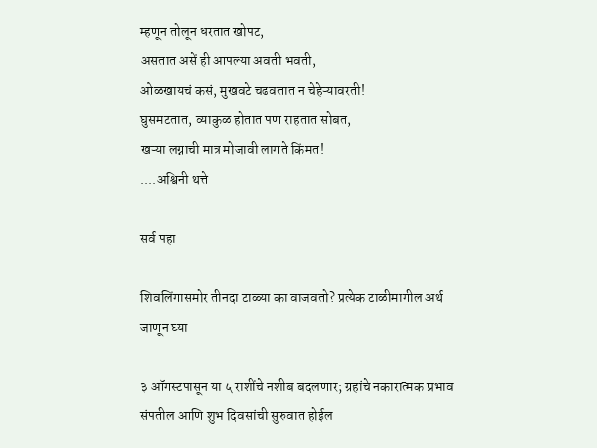म्हणून तोलून धरतात खोपट,
असतात असें ही आपल्या अवती भवती,
ओळखायचं कसं, मुखवटे चढवतात न चेहेऱ्यावरती!
घुसमटतात, व्याकुळ होतात पण राहतात सोबत,
खऱ्या लग्नाची मात्र मोजावी लागते किंमत!
....अश्विनी थत्ते

सर्व पहा

शिवलिंगासमोर तीनदा टाळ्या का वाजवतो? प्रत्येक टाळीमागील अर्थ जाणून घ्या

३ ऑगस्टपासून या ५ राशींचे नशीब बदलणार; ग्रहांचे नकारात्मक प्रभाव संपतील आणि शुभ दिवसांची सुरुवात होईल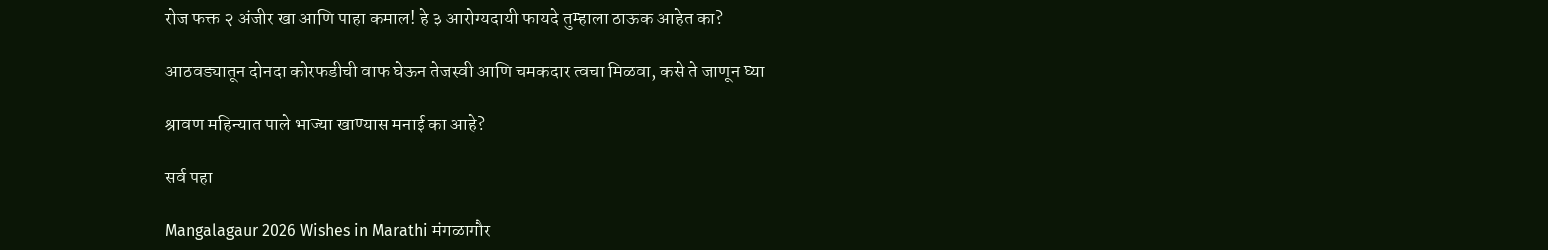रोज फक्त २ अंजीर खा आणि पाहा कमाल! हे ३ आरोग्यदायी फायदे तुम्हाला ठाऊक आहेत का?

आठवड्यातून दोनदा कोरफडीची वाफ घेऊन तेजस्वी आणि चमकदार त्वचा मिळवा, कसे ते जाणून घ्या

श्रावण महिन्यात पाले भाज्या खाण्यास मनाई का आहे?

सर्व पहा

Mangalagaur 2026 Wishes in Marathi मंगळागौर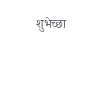शुभेच्छा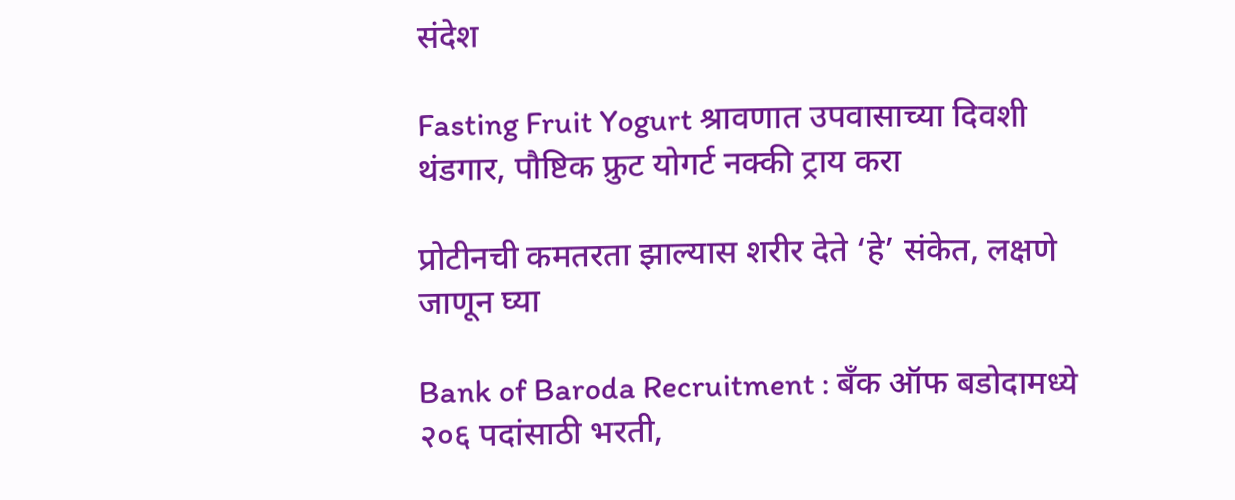संदेश

Fasting Fruit Yogurt श्रावणात उपवासाच्या दिवशी थंडगार, पौष्टिक फ्रुट योगर्ट नक्की ट्राय करा

प्रोटीनची कमतरता झाल्यास शरीर देते ‘हे’ संकेत, लक्षणे जाणून घ्या

Bank of Baroda Recruitment : बँक ऑफ बडोदामध्ये २०६ पदांसाठी भरती,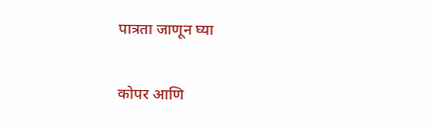पात्रता जाणून घ्या

कोपर आणि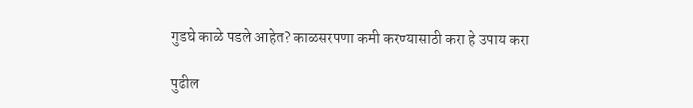गुडघे काळे पडले आहेत? काळसरपणा कमी करण्यासाठी करा हे उपाय करा

पुढील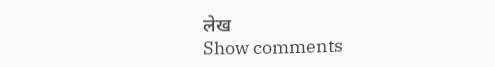लेख
Show comments